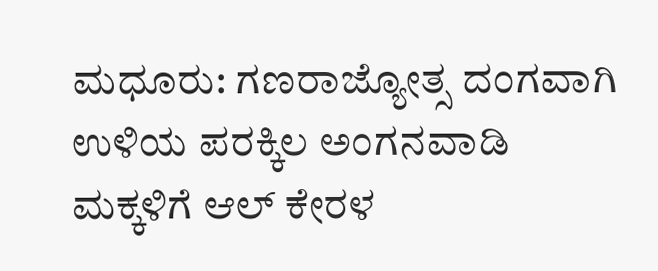ಮಧೂರು: ಗಣರಾಜ್ಯೋತ್ಸ ದಂಗವಾಗಿ ಉಳಿಯ ಪರಕ್ಕಿಲ ಅಂಗನವಾಡಿ ಮಕ್ಕಳಿಗೆ ಆಲ್ ಕೇರಳ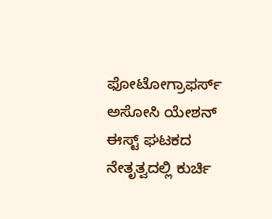ಫೋಟೋಗ್ರಾಫರ್ಸ್ ಅಸೋಸಿ ಯೇಶನ್ ಈಸ್ಟ್ ಘಟಕದ ನೇತೃತ್ವದಲ್ಲಿ ಕುರ್ಚಿ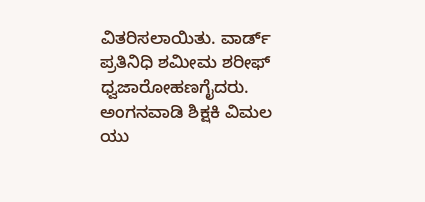ವಿತರಿಸಲಾಯಿತು. ವಾರ್ಡ್ ಪ್ರತಿನಿಧಿ ಶಮೀಮ ಶರೀಫ್ ಧ್ವಜಾರೋಹಣಗೈದರು. ಅಂಗನವಾಡಿ ಶಿಕ್ಷಕಿ ವಿಮಲ ಯು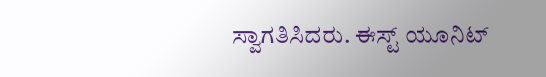ಸ್ವಾಗತಿಸಿದರು. ಈಸ್ಟ್ ಯೂನಿಟ್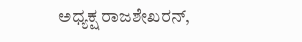ಅಧ್ಯಕ್ಷ ರಾಜಶೇಖರನ್,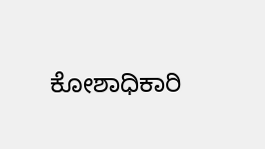ಕೋಶಾಧಿಕಾರಿ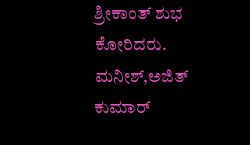ಶ್ರೀಕಾಂತ್ ಶುಭ ಕೋರಿದರು. ಮನೀಶ್,ಅಜಿತ್ ಕುಮಾರ್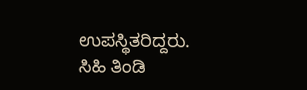ಉಪಸ್ಥಿತರಿದ್ದರು. ಸಿಹಿ ತಿಂಡಿ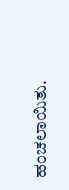ಹಂಚಲಾಯಿತು.